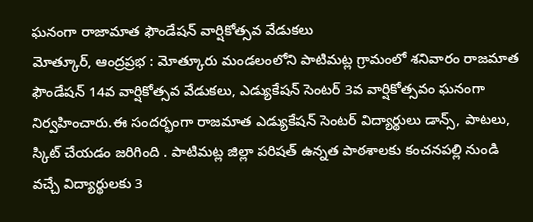ఘనంగా రాజామాత ఫౌండేషన్ వార్షికోత్సవ వేడుకలు
మోత్కూర్, ఆంద్రప్రభ : మోత్కూరు మండలంలోని పాటిమట్ల గ్రామంలో శనివారం రాజమాత ఫౌండేషన్ 14వ వార్షికోత్సవ వేడుకలు, ఎడ్యుకేషన్ సెంటర్ 3వ వార్షికోత్సవం ఘనంగా నిర్వహించారు.ఈ సందర్భంగా రాజమాత ఎడ్యుకేషన్ సెంటర్ విద్యార్థులు డాన్స్, పాటలు, స్కిట్ చేయడం జరిగింది . పాటిమట్ల జిల్లా పరిషత్ ఉన్నత పాఠశాలకు కంచనపల్లి నుండి వచ్చే విద్యార్థులకు 3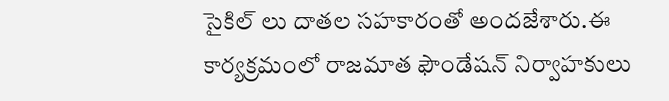సైకిల్ లు దాతల సహకారంతో అందజేశారు.ఈ కార్యక్రమంలో రాజమాత ఫౌండేషన్ నిర్వాహకులు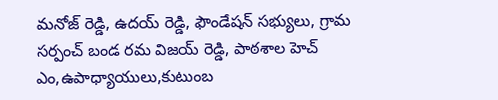మనోజ్ రెడ్డి, ఉదయ్ రెడ్డి, ఫౌండేషన్ సభ్యులు, గ్రామ సర్పంచ్ బండ రమ విజయ్ రెడ్డి, పాఠశాల హెచ్ ఎం,ఉపాధ్యాయులు,కుటుంబ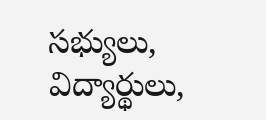సభ్యులు, విద్యార్థులు,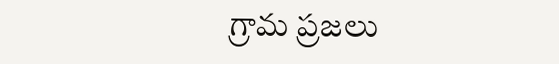గ్రామ ప్రజలు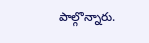పాల్గొన్నారు.